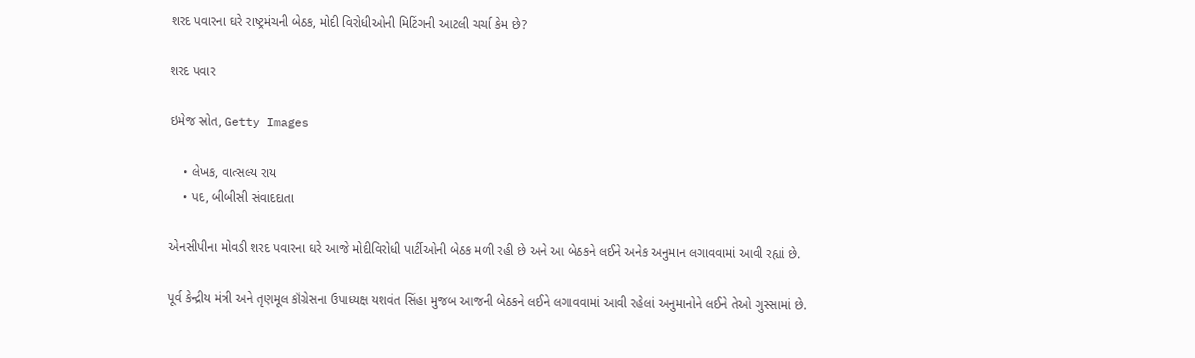શરદ પવારના ઘરે રાષ્ટ્રમંચની બેઠક, મોદી વિરોધીઓની મિટિંગની આટલી ચર્ચા કેમ છે?

શરદ પવાર

ઇમેજ સ્રોત, Getty Images

    • લેખક, વાત્સલ્ય રાય
    • પદ, બીબીસી સંવાદદાતા

એનસીપીના મોવડી શરદ પવારના ઘરે આજે મોદીવિરોધી પાર્ટીઓની બેઠક મળી રહી છે અને આ બેઠકને લઈને અનેક અનુમાન લગાવવામાં આવી રહ્યાં છે.

પૂર્વ કેન્દ્રીય મંત્રી અને તૃણમૂલ કૉંગ્રેસના ઉપાધ્યક્ષ યશવંત સિંહા મુજબ આજની બેઠકને લઈને લગાવવામાં આવી રહેલાં અનુમાનોને લઈને તેઓ ગુસ્સામાં છે.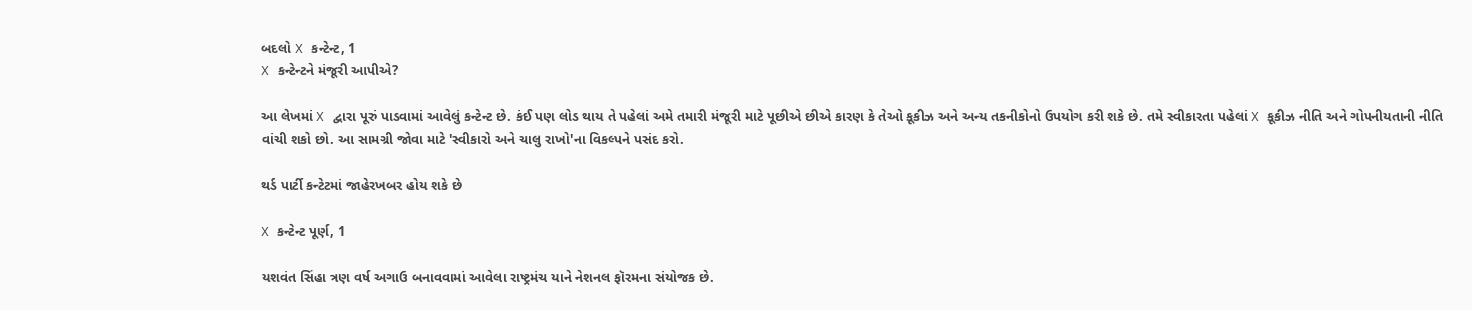બદલો X કન્ટેન્ટ, 1
X કન્ટેન્ટને મંજૂરી આપીએ?

આ લેખમાં X દ્વારા પૂરું પાડવામાં આવેલું કન્ટેન્ટ છે. કંઈ પણ લોડ થાય તે પહેલાં અમે તમારી મંજૂરી માટે પૂછીએ છીએ કારણ કે તેઓ કૂકીઝ અને અન્ય તકનીકોનો ઉપયોગ કરી શકે છે. તમે સ્વીકારતા પહેલાં X કૂકીઝ નીતિ અને ગોપનીયતાની નીતિ વાંચી શકો છો. આ સામગ્રી જોવા માટે 'સ્વીકારો અને ચાલુ રાખો'ના વિકલ્પને પસંદ કરો.

થર્ડ પાર્ટી કન્ટેટમાં જાહેરખબર હોય શકે છે

X કન્ટેન્ટ પૂર્ણ, 1

યશવંત સિંહા ત્રણ વર્ષ અગાઉ બનાવવામાં આવેલા રાષ્ટ્રમંચ યાને નેશનલ ફૉરમના સંયોજક છે.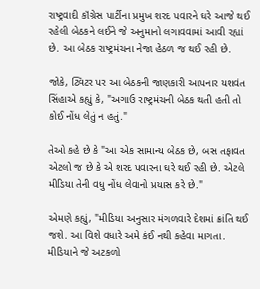રાષ્ટ્રવાદી કૉંગ્રેસ પાર્ટીના પ્રમુખ શરદ પવારને ઘરે આજે થઈ રહેલી બેઠકને લઈને જે અનુમાનો લગાવવામાં આવી રહ્યાં છે. આ બેઠક રાષ્ટ્રમંચના નેજા હેઠળ જ થઈ રહી છે.

જોકે, ટ્વિટર પર આ બેઠકની જાણકારી આપનાર યશવંત સિંહાએ કહ્યું કે, "અગાઉ રાષ્ટ્રમંચની બેઠક થતી હતી તો કોઈ નોંધ લેતું ન હતું."

તેઓ કહે છે કે "આ એક સામાન્ય બેઠક છે, બસ તફાવત એટલો જ છે કે એ શરદ પવારના ઘરે થઈ રહી છે. એટલે મીડિયા તેની વધુ નોંધ લેવાનો પ્રયાસ કરે છે."

એમણે કહ્યું, "મીડિયા અનુસાર મંગળવારે દેશમાં ક્રાંતિ થઈ જશે. આ વિશે વધારે અમે કંઈ નથી કહેવા માગતા. મીડિયાને જે અટકળો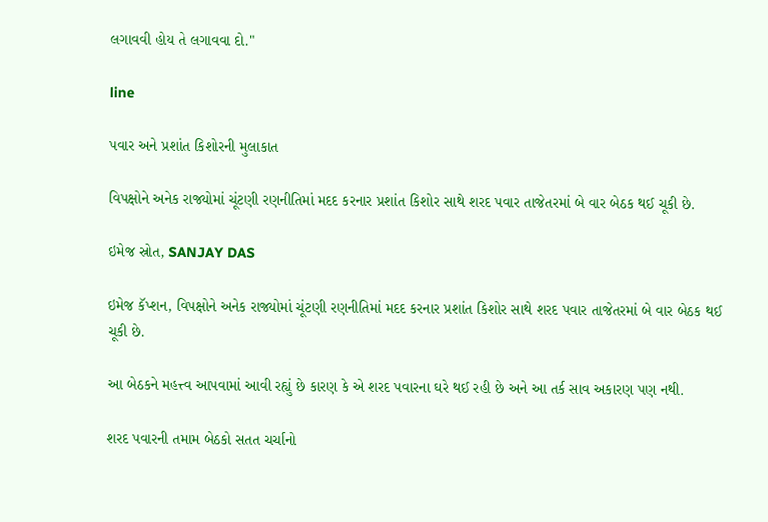લગાવવી હોય તે લગાવવા દો."

line

પવાર અને પ્રશાંત કિશોરની મુલાકાત

વિપક્ષોને અનેક રાજ્યોમાં ચૂંટણી રણનીતિમાં મદદ કરનાર પ્રશાંત કિશોર સાથે શરદ પવાર તાજેતરમાં બે વાર બેઠક થઈ ચૂકી છે.

ઇમેજ સ્રોત, SANJAY DAS

ઇમેજ કૅપ્શન, વિપક્ષોને અનેક રાજ્યોમાં ચૂંટણી રણનીતિમાં મદદ કરનાર પ્રશાંત કિશોર સાથે શરદ પવાર તાજેતરમાં બે વાર બેઠક થઈ ચૂકી છે.

આ બેઠકને મહત્ત્વ આપવામાં આવી રહ્યું છે કારણ કે એ શરદ પવારના ઘરે થઈ રહી છે અને આ તર્ક સાવ અકારણ પણ નથી.

શરદ પવારની તમામ બેઠકો સતત ચર્ચાનો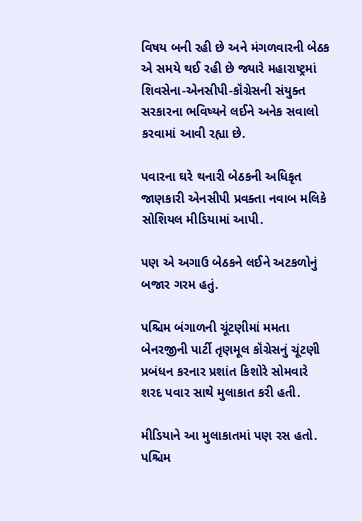વિષય બની રહી છે અને મંગળવારની બેઠક એ સમયે થઈ રહી છે જ્યારે મહારાષ્ટ્રમાં શિવસેના-એનસીપી-કૉંગ્રેસની સંયુક્ત સરકારના ભવિષ્યને લઈને અનેક સવાલો કરવામાં આવી રહ્યા છે.

પવારના ઘરે થનારી બેઠકની અધિકૃત જાણકારી એનસીપી પ્રવક્તા નવાબ મલિકે સોશિયલ મીડિયામાં આપી.

પણ એ અગાઉ બેઠકને લઈને અટકળોનું બજાર ગરમ હતું.

પશ્ચિમ બંગાળની ચૂંટણીમાં મમતા બેનરજીની પાર્ટી તૃણમૂલ કૉંગ્રેસનું ચૂંટણી પ્રબંધન કરનાર પ્રશાંત કિશોરે સોમવારે શરદ પવાર સાથે મુલાકાત કરી હતી.

મીડિયાને આ મુલાકાતમાં પણ રસ હતો. પશ્ચિમ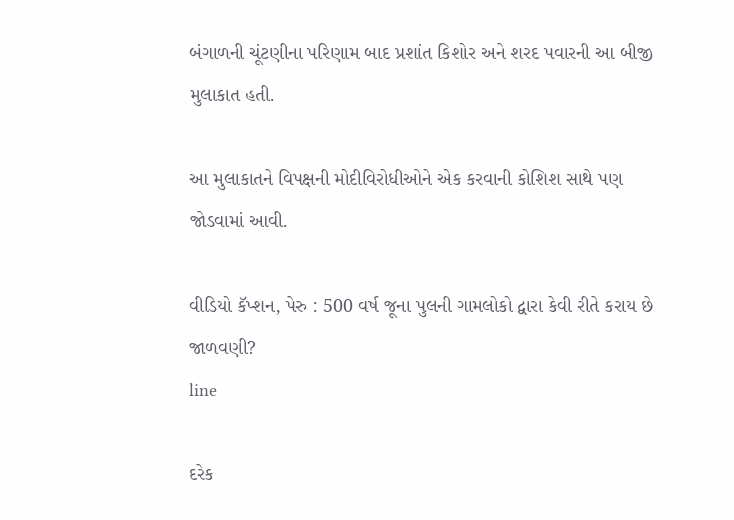બંગાળની ચૂંટણીના પરિણામ બાદ પ્રશાંત કિશોર અને શરદ પવારની આ બીજી મુલાકાત હતી.

આ મુલાકાતને વિપક્ષની મોદીવિરોધીઓને એક કરવાની કોશિશ સાથે પણ જોડવામાં આવી.

વીડિયો કૅપ્શન, પેરુ : 500 વર્ષ જૂના પુલની ગામલોકો દ્વારા કેવી રીતે કરાય છે જાળવણી?
line

દરેક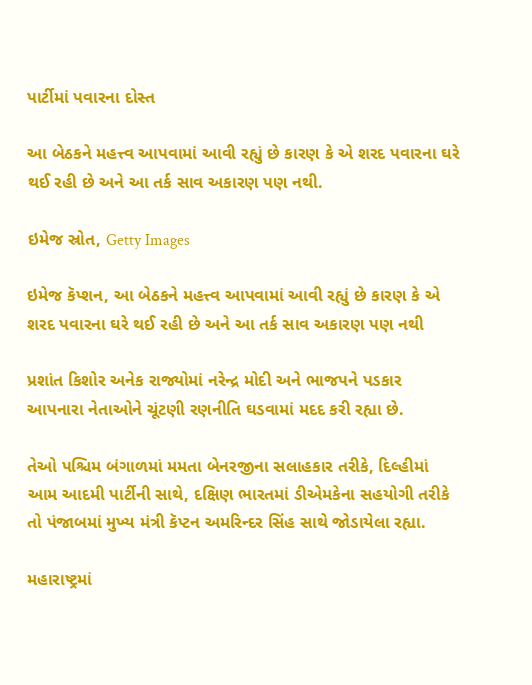પાર્ટીમાં પવારના દોસ્ત

આ બેઠકને મહત્ત્વ આપવામાં આવી રહ્યું છે કારણ કે એ શરદ પવારના ઘરે થઈ રહી છે અને આ તર્ક સાવ અકારણ પણ નથી.

ઇમેજ સ્રોત, Getty Images

ઇમેજ કૅપ્શન, આ બેઠકને મહત્ત્વ આપવામાં આવી રહ્યું છે કારણ કે એ શરદ પવારના ઘરે થઈ રહી છે અને આ તર્ક સાવ અકારણ પણ નથી

પ્રશાંત કિશોર અનેક રાજ્યોમાં નરેન્દ્ર મોદી અને ભાજપને પડકાર આપનારા નેતાઓને ચૂંટણી રણનીતિ ઘડવામાં મદદ કરી રહ્યા છે.

તેઓ પશ્ચિમ બંગાળમાં મમતા બેનરજીના સલાહકાર તરીકે, દિલ્હીમાં આમ આદમી પાર્ટીની સાથે, દક્ષિણ ભારતમાં ડીએમકેના સહયોગી તરીકે તો પંજાબમાં મુખ્ય મંત્રી કૅપ્ટન અમરિન્દર સિંહ સાથે જોડાયેલા રહ્યા.

મહારાષ્ટ્રમાં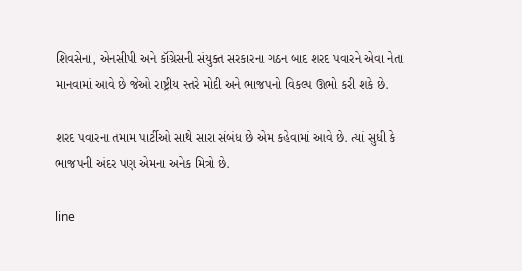શિવસેના, એનસીપી અને કૉંગ્રેસની સંયુક્ત સરકારના ગઠન બાદ શરદ પવારને એવા નેતા માનવામાં આવે છે જેઓ રાષ્ટ્રીય સ્તરે મોદી અને ભાજપનો વિકલ્પ ઊભો કરી શકે છે.

શરદ પવારના તમામ પાર્ટીઓ સાથે સારા સંબંધ છે એમ કહેવામાં આવે છે. ત્યાં સુધી કે ભાજપની અંદર પણ એમના અનેક મિત્રો છે.

line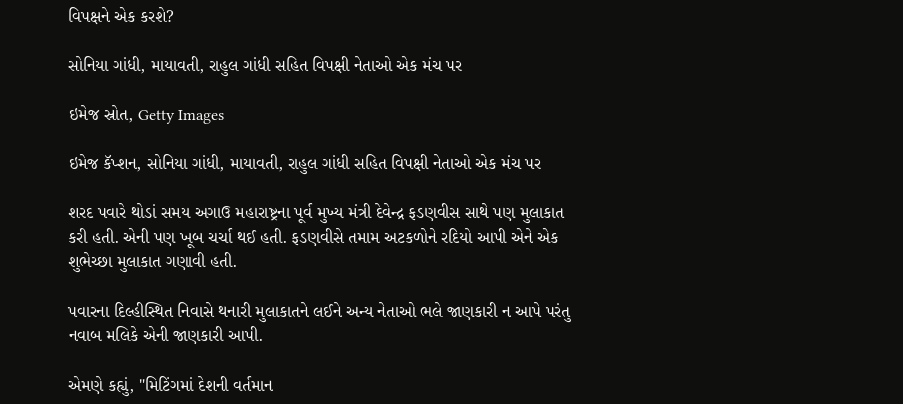વિપક્ષને એક કરશે?

સોનિયા ગાંધી, માયાવતી, રાહુલ ગાંધી સહિત વિપક્ષી નેતાઓ એક મંચ પર

ઇમેજ સ્રોત, Getty Images

ઇમેજ કૅપ્શન, સોનિયા ગાંધી, માયાવતી, રાહુલ ગાંધી સહિત વિપક્ષી નેતાઓ એક મંચ પર

શરદ પવારે થોડાં સમય અગાઉ મહારાષ્ટ્રના પૂર્વ મુખ્ય મંત્રી દેવેન્દ્ર ફડણવીસ સાથે પણ મુલાકાત કરી હતી. એની પણ ખૂબ ચર્ચા થઈ હતી. ફડણવીસે તમામ અટકળોને રદિયો આપી એને એક શુભેચ્છા મુલાકાત ગણાવી હતી.

પવારના દિલ્હીસ્થિત નિવાસે થનારી મુલાકાતને લઈને અન્ય નેતાઓ ભલે જાણકારી ન આપે પરંતુ નવાબ મલિકે એની જાણકારી આપી.

એમણે કહ્યું, "મિટિંગમાં દેશની વર્તમાન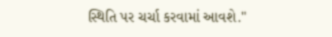સ્થિતિ પર ચર્ચા કરવામાં આવશે."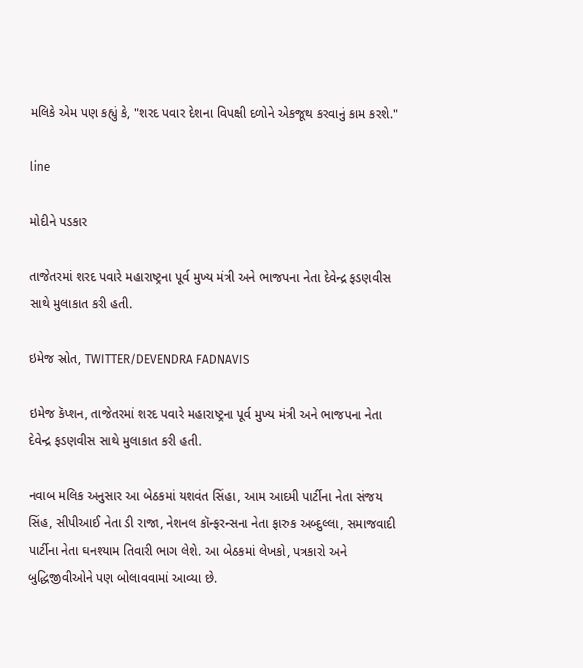મલિકે એમ પણ કહ્યું કે, "શરદ પવાર દેશના વિપક્ષી દળોને એકજૂથ કરવાનું કામ કરશે."

line

મોદીને પડકાર

તાજેતરમાં શરદ પવારે મહારાષ્ટ્રના પૂર્વ મુખ્ય મંત્રી અને ભાજપના નેતા દેવેન્દ્ર ફડણવીસ સાથે મુલાકાત કરી હતી.

ઇમેજ સ્રોત, TWITTER/DEVENDRA FADNAVIS

ઇમેજ કૅપ્શન, તાજેતરમાં શરદ પવારે મહારાષ્ટ્રના પૂર્વ મુખ્ય મંત્રી અને ભાજપના નેતા દેવેન્દ્ર ફડણવીસ સાથે મુલાકાત કરી હતી.

નવાબ મલિક અનુસાર આ બેઠકમાં યશવંત સિંહા, આમ આદમી પાર્ટીના નેતા સંજય સિંહ, સીપીઆઈ નેતા ડી રાજા, નેશનલ કૉન્ફરન્સના નેતા ફારુક અબ્દુલ્લા, સમાજવાદી પાર્ટીના નેતા ઘનશ્યામ તિવારી ભાગ લેશે. આ બેઠકમાં લેખકો, પત્રકારો અને બુદ્ધિજીવીઓને પણ બોલાવવામાં આવ્યા છે.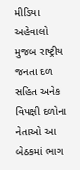મીડિયા અહેવાલો મુજબ રાષ્ટ્રીય જનતા દળ સહિત અનેક વિપક્ષી દળોના નેતાઓ આ બેઠકમાં ભાગ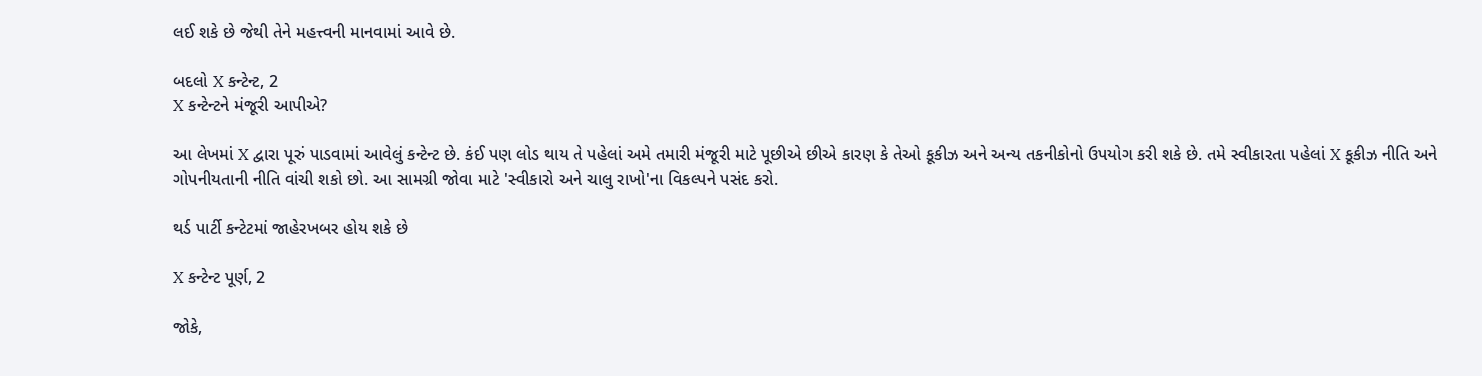લઈ શકે છે જેથી તેને મહત્ત્વની માનવામાં આવે છે.

બદલો X કન્ટેન્ટ, 2
X કન્ટેન્ટને મંજૂરી આપીએ?

આ લેખમાં X દ્વારા પૂરું પાડવામાં આવેલું કન્ટેન્ટ છે. કંઈ પણ લોડ થાય તે પહેલાં અમે તમારી મંજૂરી માટે પૂછીએ છીએ કારણ કે તેઓ કૂકીઝ અને અન્ય તકનીકોનો ઉપયોગ કરી શકે છે. તમે સ્વીકારતા પહેલાં X કૂકીઝ નીતિ અને ગોપનીયતાની નીતિ વાંચી શકો છો. આ સામગ્રી જોવા માટે 'સ્વીકારો અને ચાલુ રાખો'ના વિકલ્પને પસંદ કરો.

થર્ડ પાર્ટી કન્ટેટમાં જાહેરખબર હોય શકે છે

X કન્ટેન્ટ પૂર્ણ, 2

જોકે,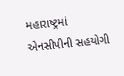મહારાષ્ટ્રમાં એનસીપીની સહયોગી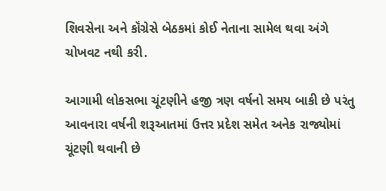શિવસેના અને કૉંગ્રેસે બેઠકમાં કોઈ નેતાના સામેલ થવા અંગે ચોખવટ નથી કરી.

આગામી લોકસભા ચૂંટણીને હજી ત્રણ વર્ષનો સમય બાકી છે પરંતુ આવનારા વર્ષની શરૂઆતમાં ઉત્તર પ્રદેશ સમેત અનેક રાજ્યોમાં ચૂંટણી થવાની છે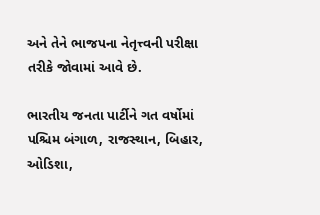અને તેને ભાજપના નેતૃત્ત્વની પરીક્ષા તરીકે જોવામાં આવે છે.

ભારતીય જનતા પાર્ટીને ગત વર્ષોમાં પશ્ચિમ બંગાળ, રાજસ્થાન, બિહાર, ઓડિશા,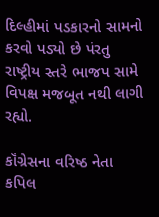દિલ્હીમાં પડકારનો સામનો કરવો પડ્યો છે પંરતુ રાષ્ટ્રીય સ્તરે ભાજપ સામે વિપક્ષ મજબૂત નથી લાગી રહ્યો.

કૉંગ્રેસના વરિષ્ઠ નેતા કપિલ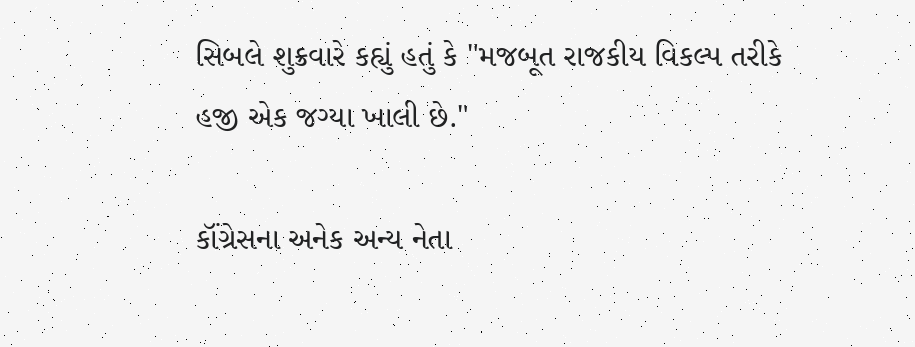સિબલે શુક્રવારે કહ્યું હતું કે "મજબૂત રાજકીય વિકલ્પ તરીકે હજી એક જગ્યા ખાલી છે."

કૉંગ્રેસના અનેક અન્ય નેતા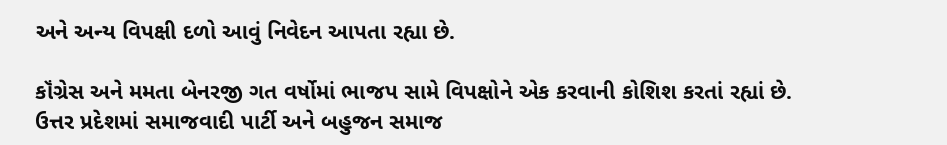અને અન્ય વિપક્ષી દળો આવું નિવેદન આપતા રહ્યા છે.

કૉંગ્રેસ અને મમતા બેનરજી ગત વર્ષોમાં ભાજપ સામે વિપક્ષોને એક કરવાની કોશિશ કરતાં રહ્યાં છે. ઉત્તર પ્રદેશમાં સમાજવાદી પાર્ટી અને બહુજન સમાજ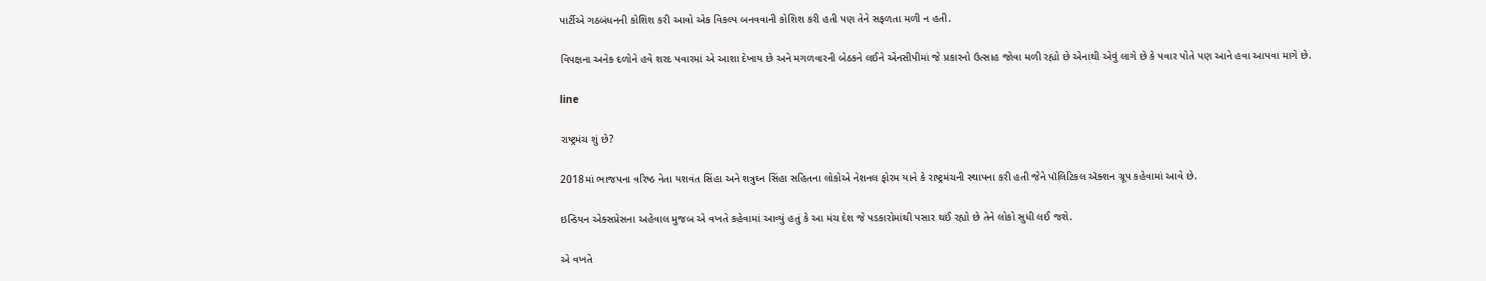પાર્ટીએ ગઠબંધનની કોશિશ કરી આવો એક વિકલ્પ બનવવાની કોશિશ કરી હતી પણ તેને સફળતા મળી ન હતી.

વિપક્ષના અનેક દળોને હવે શરદ પવારમાં એ આશા દેખાય છે અને મગળવારની બેઠકને લઈને એનસીપીમાં જે પ્રકારનો ઉત્સાહ જોવા મળી રહ્યો છે એનાથી એવું લાગે છે કે પવાર પોતે પણ આને હવા આપવા માગે છે.

line

રાષ્ટ્રમંચ શું છે?

2018માં ભાજપના વરિષ્ઠ નેતા યશવંત સિંહા અને શત્રુઘ્ન સિંહા સહિતના લોકોએ નેશનલ ફોરમ યાને કે રાષ્ટ્રમંચની સ્થાપના કરી હતી જેને પૉલિટિકલ ઍક્શન ગ્રૂપ કહેવામાં આવે છે.

ઇન્ડિયન એક્સપ્રેસના અહેવાલ મુજબ એ વખતે કહેવામાં આવ્યું હતું કે આ મંચ દેશ જે પડકારોમાંથી પસાર થઈ રહ્યો છે તેને લોકો સુધી લઈ જશે.

એ વખતે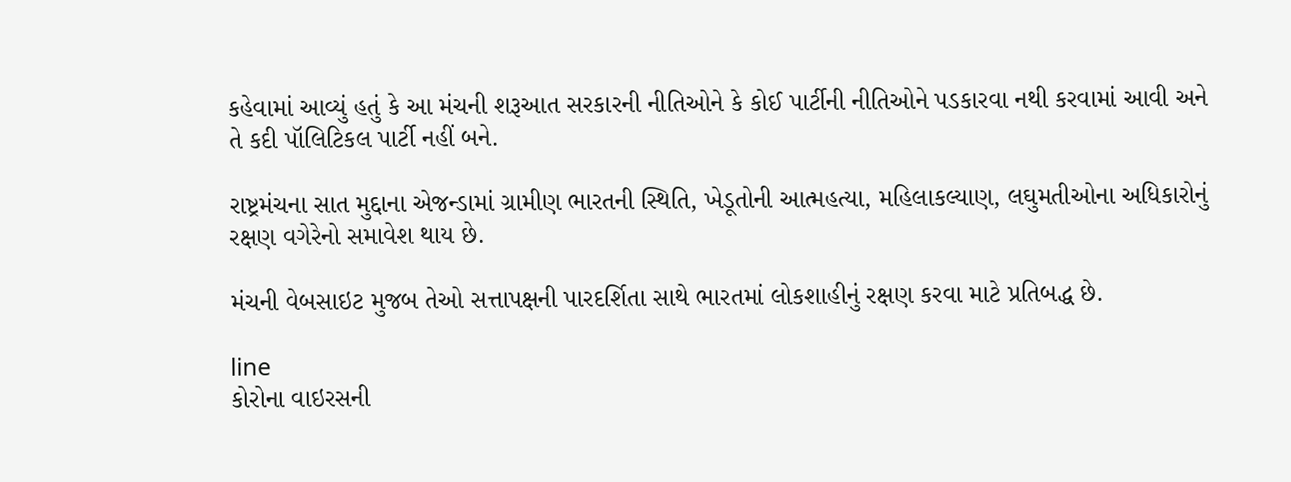કહેવામાં આવ્યું હતું કે આ મંચની શરૂઆત સરકારની નીતિઓને કે કોઈ પાર્ટીની નીતિઓને પડકારવા નથી કરવામાં આવી અને તે કદી પૉલિટિકલ પાર્ટી નહીં બને.

રાષ્ટ્રમંચના સાત મુદ્દાના એજન્ડામાં ગ્રામીણ ભારતની સ્થિતિ, ખેડૂતોની આત્મહત્યા, મહિલાકલ્યાણ, લઘુમતીઓના અધિકારોનું રક્ષણ વગેરેનો સમાવેશ થાય છે.

મંચની વેબસાઇટ મુજબ તેઓ સત્તાપક્ષની પારદર્શિતા સાથે ભારતમાં લોકશાહીનું રક્ષણ કરવા માટે પ્રતિબદ્ધ છે.

line
કોરોના વાઇરસની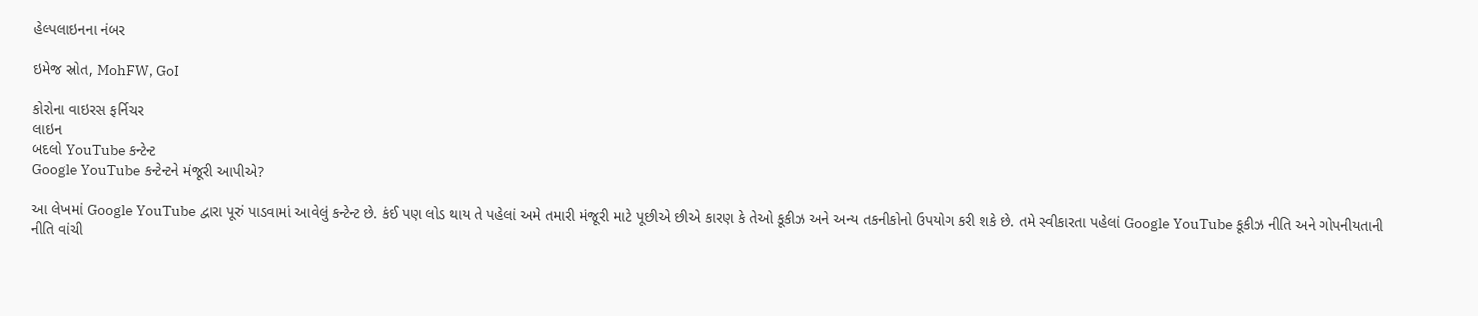હેલ્પલાઇનના નંબર

ઇમેજ સ્રોત, MohFW, GoI

કોરોના વાઇરસ ફર્નિચર
લાઇન
બદલો YouTube કન્ટેન્ટ
Google YouTube કન્ટેન્ટને મંજૂરી આપીએ?

આ લેખમાં Google YouTube દ્વારા પૂરું પાડવામાં આવેલું કન્ટેન્ટ છે. કંઈ પણ લોડ થાય તે પહેલાં અમે તમારી મંજૂરી માટે પૂછીએ છીએ કારણ કે તેઓ કૂકીઝ અને અન્ય તકનીકોનો ઉપયોગ કરી શકે છે. તમે સ્વીકારતા પહેલાં Google YouTube કૂકીઝ નીતિ અને ગોપનીયતાની નીતિ વાંચી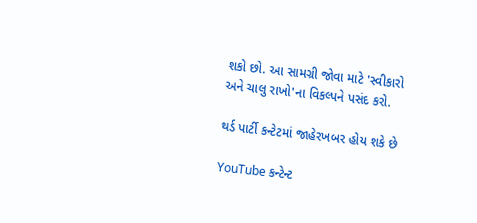શકો છો. આ સામગ્રી જોવા માટે 'સ્વીકારો અને ચાલુ રાખો'ના વિકલ્પને પસંદ કરો.

થર્ડ પાર્ટી કન્ટેટમાં જાહેરખબર હોય શકે છે

YouTube કન્ટેન્ટ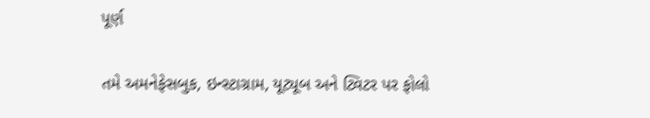પૂર્ણ

તમે અમનેફેસબુક, ઇન્સ્ટાગ્રામ, યૂટ્યૂબ અને ટ્વિટર પર ફોલો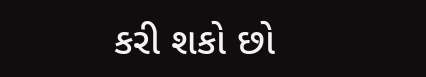કરી શકો છો